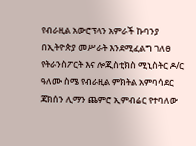የብራዚል አውሮፕላን አምራች ኩባንያ በኢትዮጵያ መሥራት እንደሚፈልግ ገለፀ
የትራንስፖርት እና ሎጂስቲክስ ሚኒስትር ዶ/ር ዓለሙ ስሜ የብራዚል ምክትል አምባሳደር ጃክሰን ሊማን ጨምሮ ኢምብሬር የተባለው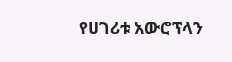የሀገሪቱ አውሮፕላን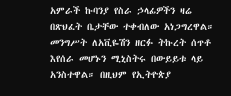አምራች ኩባንያ የስራ ኃላፊዎችን ዛሬ በጽህፈት ቤታቸው ተቀብለው አነጋግረዋል። መንግሥት ለአቪዬሽን ዘርፉ ትኩረት ሰጥቶ እየሰራ መሆኑን ሚኒስትሩ በውይይቱ ላይ አንስተዋል። በዚህም የኢትዮጵያ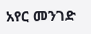አየር መንገድ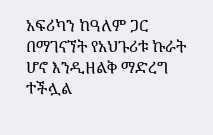አፍሪካን ከዓለም ጋር በማገናኘት የአህጉሪቱ ኩራት ሆኖ እንዲዘልቅ ማድረግ ተችሏል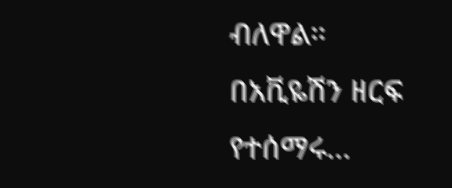ብለዋል። በአቪዬሽን ዘርፍ የተሰማሩ…